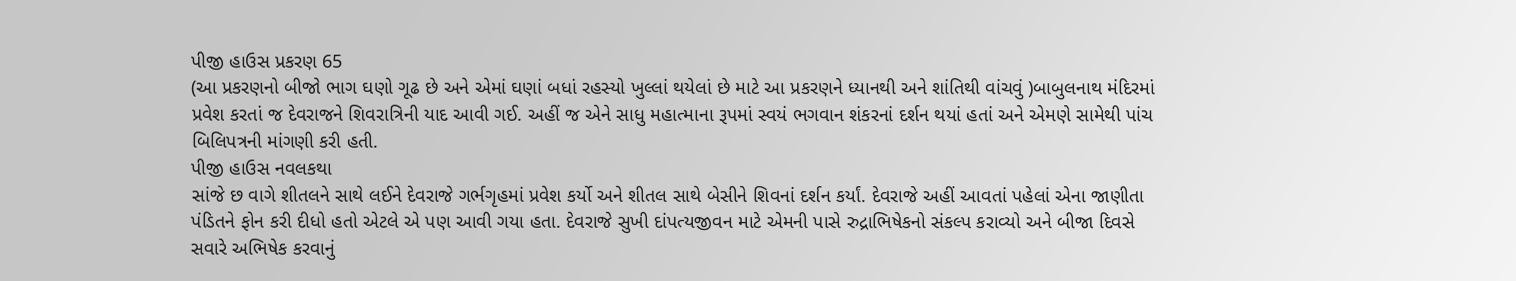પીજી હાઉસ પ્રકરણ 65
(આ પ્રકરણનો બીજો ભાગ ઘણો ગૂઢ છે અને એમાં ઘણાં બધાં રહસ્યો ખુલ્લાં થયેલાં છે માટે આ પ્રકરણને ધ્યાનથી અને શાંતિથી વાંચવું )બાબુલનાથ મંદિરમાં પ્રવેશ કરતાં જ દેવરાજને શિવરાત્રિની યાદ આવી ગઈ. અહીં જ એને સાધુ મહાત્માના રૂપમાં સ્વયં ભગવાન શંકરનાં દર્શન થયાં હતાં અને એમણે સામેથી પાંચ બિલિપત્રની માંગણી કરી હતી.
પીજી હાઉસ નવલકથા
સાંજે છ વાગે શીતલને સાથે લઈને દેવરાજે ગર્ભગૃહમાં પ્રવેશ કર્યો અને શીતલ સાથે બેસીને શિવનાં દર્શન કર્યાં. દેવરાજે અહીં આવતાં પહેલાં એના જાણીતા પંડિતને ફોન કરી દીધો હતો એટલે એ પણ આવી ગયા હતા. દેવરાજે સુખી દાંપત્યજીવન માટે એમની પાસે રુદ્રાભિષેકનો સંકલ્પ કરાવ્યો અને બીજા દિવસે સવારે અભિષેક કરવાનું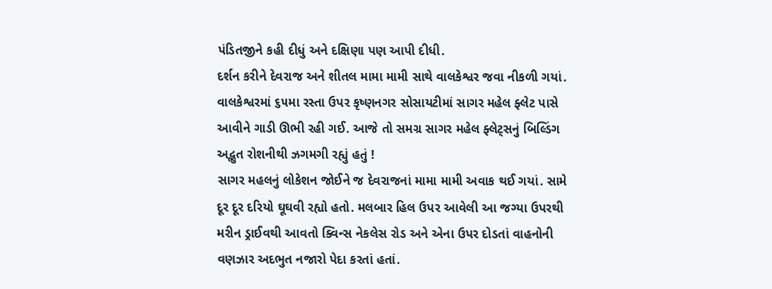પંડિતજીને કહી દીધું અને દક્ષિણા પણ આપી દીધી.
દર્શન કરીને દેવરાજ અને શીતલ મામા મામી સાથે વાલકેશ્વર જવા નીકળી ગયાં. વાલકેશ્વરમાં ૬૫મા રસ્તા ઉપર કૃષ્ણનગર સોસાયટીમાં સાગર મહેલ ફ્લેટ પાસે આવીને ગાડી ઊભી રહી ગઈ. આજે તો સમગ્ર સાગર મહેલ ફ્લેટ્સનું બિલ્ડિંગ અદ્ભુત રોશનીથી ઝગમગી રહ્યું હતું !
સાગર મહલનું લોકેશન જોઈને જ દેવરાજનાં મામા મામી અવાક થઈ ગયાં. સામે દૂર દૂર દરિયો ઘૂઘવી રહ્યો હતો. મલબાર હિલ ઉપર આવેલી આ જગ્યા ઉપરથી મરીન ડ્રાઈવથી આવતો ક્વિન્સ નેકલેસ રોડ અને એના ઉપર દોડતાં વાહનોની વણઝાર અદભુત નજારો પેદા કરતાં હતાં.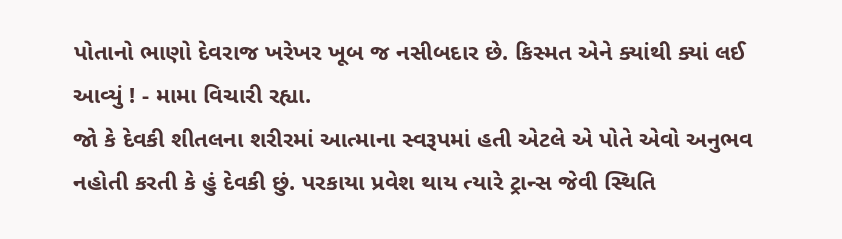પોતાનો ભાણો દેવરાજ ખરેખર ખૂબ જ નસીબદાર છે. કિસ્મત એને ક્યાંથી ક્યાં લઈ આવ્યું ! - મામા વિચારી રહ્યા.
જો કે દેવકી શીતલના શરીરમાં આત્માના સ્વરૂપમાં હતી એટલે એ પોતે એવો અનુભવ નહોતી કરતી કે હું દેવકી છું. પરકાયા પ્રવેશ થાય ત્યારે ટ્રાન્સ જેવી સ્થિતિ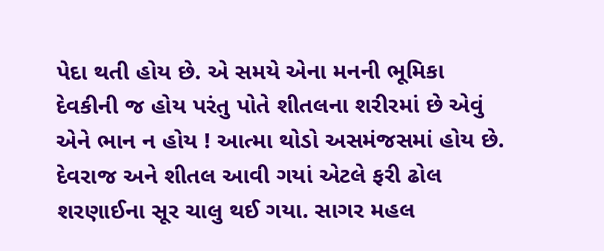પેદા થતી હોય છે. એ સમયે એના મનની ભૂમિકા દેવકીની જ હોય પરંતુ પોતે શીતલના શરીરમાં છે એવું એને ભાન ન હોય ! આત્મા થોડો અસમંજસમાં હોય છે.
દેવરાજ અને શીતલ આવી ગયાં એટલે ફરી ઢોલ શરણાઈના સૂર ચાલુ થઈ ગયા. સાગર મહલ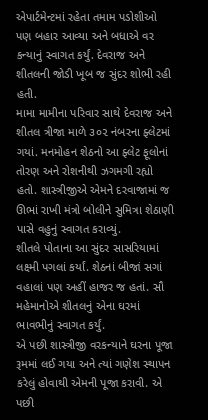એપાર્ટમેન્ટમાં રહેતા તમામ પડોશીઓ પણ બહાર આવ્યા અને બધાએ વર કન્યાનું સ્વાગત કર્યું. દેવરાજ અને શીતલની જોડી ખૂબ જ સુંદર શોભી રહી હતી.
મામા મામીના પરિવાર સાથે દેવરાજ અને શીતલ ત્રીજા માળે ૩૦૨ નંબરના ફ્લેટમાં ગયાં. મનમોહન શેઠનો આ ફ્લેટ ફૂલોનાં તોરણ અને રોશનીથી ઝગમગી રહ્યો હતો. શાસ્ત્રીજીએ એમને દરવાજામાં જ ઊભાં રાખી મંત્રો બોલીને સુમિત્રા શેઠાણી પાસે વહુનું સ્વાગત કરાવ્યું.
શીતલે પોતાના આ સુંદર સાસરિયામાં લક્ષ્મી પગલાં કર્યાં. શેઠનાં બીજાં સગાં વહાલાં પણ અહીં હાજર જ હતાં. સૌ મહેમાનોએ શીતલનું એના ઘરમાં ભાવભીનું સ્વાગત કર્યું.
એ પછી શાસ્ત્રીજી વરકન્યાને ઘરના પૂજા રૂમમાં લઈ ગયા અને ત્યાં ગણેશ સ્થાપન કરેલું હોવાથી એમની પૂજા કરાવી. એ પછી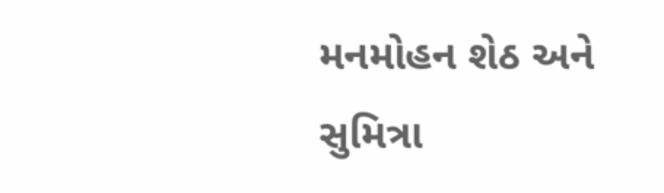મનમોહન શેઠ અને સુમિત્રા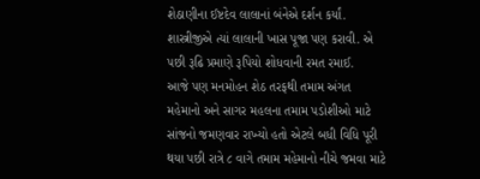શેઠાણીના ઈષ્ટદેવ લાલાનાં બંનેએ દર્શન કર્યાં. શાસ્ત્રીજીએ ત્યાં લાલાની ખાસ પૂજા પણ કરાવી. એ પછી રૂઢિ પ્રમાણે રૂપિયો શોધવાની રમત રમાઈ.
આજે પણ મનમોહન શેઠ તરફથી તમામ અંગત મહેમાનો અને સાગર મહલના તમામ પડોશીઓ માટે સાંજનો જમણવાર રાખ્યો હતો એટલે બધી વિધિ પૂરી થયા પછી રાત્રે ૮ વાગે તમામ મહેમાનો નીચે જમવા માટે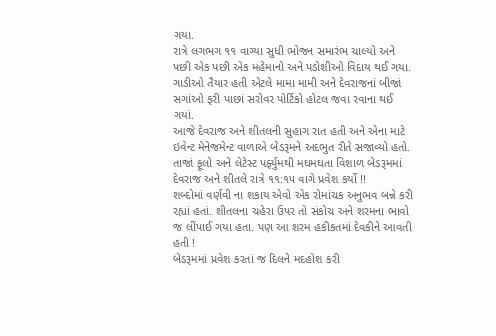ગયા.
રાત્રે લગભગ ૧૧ વાગ્યા સુધી ભોજન સમારંભ ચાલ્યો અને પછી એક પછી એક મહેમાનો અને પડોશીઓ વિદાય થઈ ગયા. ગાડીઓ તૈયાર હતી એટલે મામા મામી અને દેવરાજનાં બીજાં સગાંઓ ફરી પાછાં સરોવર પોર્ટિકો હોટલ જવા રવાના થઈ ગયાં.
આજે દેવરાજ અને શીતલની સુહાગ રાત હતી અને એના માટે ઇવેન્ટ મેનેજમેન્ટ વાળાએ બેડરૂમને અદભુત રીતે સજાવ્યો હતો. તાજાં ફૂલો અને લેટેસ્ટ પર્ફ્યુમથી મઘમઘતા વિશાળ બેડરૂમમાં દેવરાજ અને શીતલે રાત્રે ૧૧:૧૫ વાગે પ્રવેશ કર્યો !!
શબ્દોમાં વર્ણવી ના શકાય એવો એક રોમાંચક અનુભવ બન્ને કરી રહ્યાં હતાં. શીતલના ચહેરા ઉપર તો સંકોચ અને શરમના ભાવો જ લીંપાઈ ગયા હતા. પણ આ શરમ હકીકતમાં દેવકીને આવતી હતી !
બેડરૂમમાં પ્રવેશ કરતાં જ દિલને મદહોશ કરી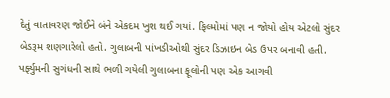દેતું વાતાવરણ જોઈને બંને એકદમ ખુશ થઈ ગયાં. ફિલ્મોમાં પણ ન જોયો હોય એટલો સુંદર બેડરૂમ શણગારેલો હતો. ગુલાબની પાંખડીઓથી સુંદર ડિઝાઇન બેડ ઉપર બનાવી હતી. પર્ફ્યુમની સુગંધની સાથે ભળી ગયેલી ગુલાબના ફૂલોની પણ એક આગવી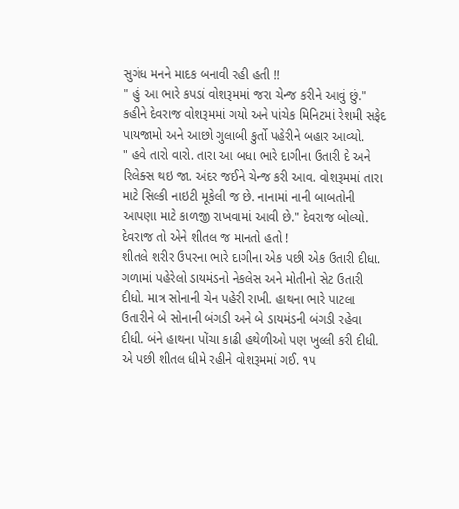સુગંધ મનને માદક બનાવી રહી હતી !!
" હું આ ભારે કપડાં વોશરૂમમાં જરા ચેન્જ કરીને આવું છું." કહીને દેવરાજ વોશરૂમમાં ગયો અને પાંચેક મિનિટમાં રેશમી સફેદ પાયજામો અને આછો ગુલાબી કુર્તો પહેરીને બહાર આવ્યો.
" હવે તારો વારો. તારા આ બધા ભારે દાગીના ઉતારી દે અને રિલેક્સ થઇ જા. અંદર જઈને ચેન્જ કરી આવ. વોશરૂમમાં તારા માટે સિલ્કી નાઇટી મૂકેલી જ છે. નાનામાં નાની બાબતોની આપણા માટે કાળજી રાખવામાં આવી છે." દેવરાજ બોલ્યો. દેવરાજ તો એને શીતલ જ માનતો હતો !
શીતલે શરીર ઉપરના ભારે દાગીના એક પછી એક ઉતારી દીધા. ગળામાં પહેરેલો ડાયમંડનો નેકલેસ અને મોતીનો સેટ ઉતારી દીધો. માત્ર સોનાની ચેન પહેરી રાખી. હાથના ભારે પાટલા ઉતારીને બે સોનાની બંગડી અને બે ડાયમંડની બંગડી રહેવા દીધી. બંને હાથના પોંચા કાઢી હથેળીઓ પણ ખુલ્લી કરી દીધી.
એ પછી શીતલ ધીમે રહીને વોશરૂમમાં ગઈ. ૧૫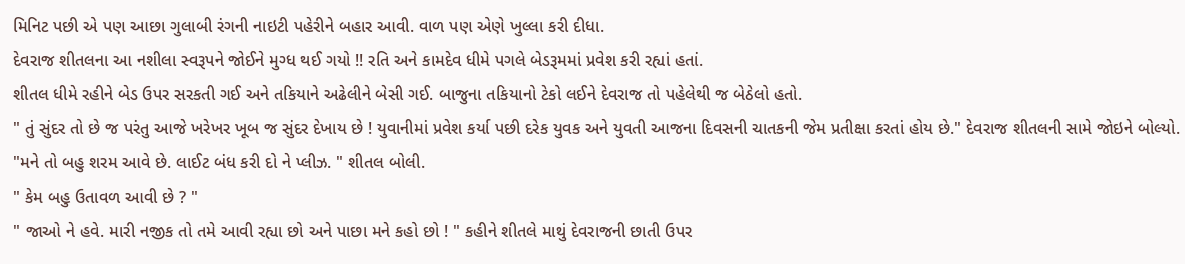મિનિટ પછી એ પણ આછા ગુલાબી રંગની નાઇટી પહેરીને બહાર આવી. વાળ પણ એણે ખુલ્લા કરી દીધા.
દેવરાજ શીતલના આ નશીલા સ્વરૂપને જોઈને મુગ્ધ થઈ ગયો !! રતિ અને કામદેવ ધીમે પગલે બેડરૂમમાં પ્રવેશ કરી રહ્યાં હતાં.
શીતલ ધીમે રહીને બેડ ઉપર સરકતી ગઈ અને તકિયાને અઢેલીને બેસી ગઈ. બાજુના તકિયાનો ટેકો લઈને દેવરાજ તો પહેલેથી જ બેઠેલો હતો.
" તું સુંદર તો છે જ પરંતુ આજે ખરેખર ખૂબ જ સુંદર દેખાય છે ! યુવાનીમાં પ્રવેશ કર્યા પછી દરેક યુવક અને યુવતી આજના દિવસની ચાતકની જેમ પ્રતીક્ષા કરતાં હોય છે." દેવરાજ શીતલની સામે જોઇને બોલ્યો.
"મને તો બહુ શરમ આવે છે. લાઈટ બંધ કરી દો ને પ્લીઝ. " શીતલ બોલી.
" કેમ બહુ ઉતાવળ આવી છે ? "
" જાઓ ને હવે. મારી નજીક તો તમે આવી રહ્યા છો અને પાછા મને કહો છો ! " કહીને શીતલે માથું દેવરાજની છાતી ઉપર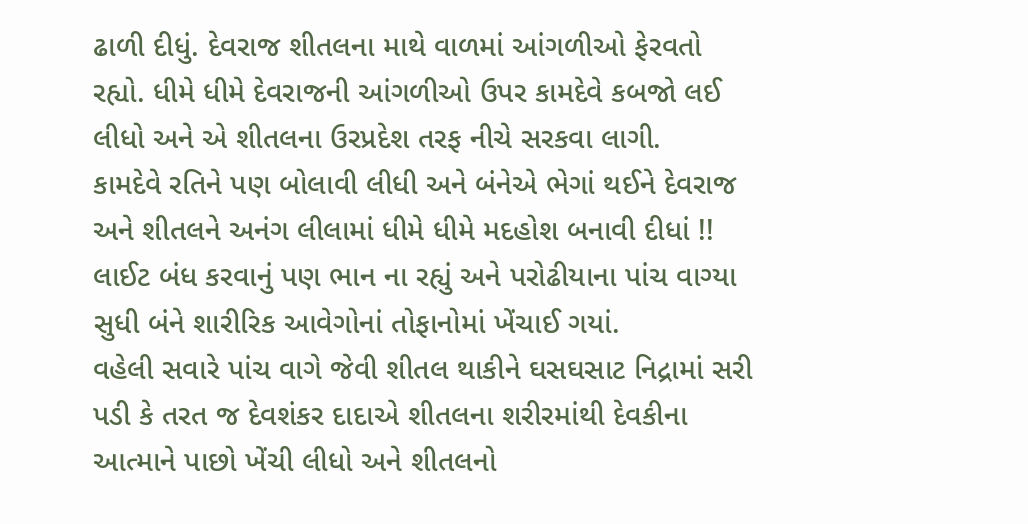ઢાળી દીધું. દેવરાજ શીતલના માથે વાળમાં આંગળીઓ ફેરવતો રહ્યો. ધીમે ધીમે દેવરાજની આંગળીઓ ઉપર કામદેવે કબજો લઈ લીધો અને એ શીતલના ઉરપ્રદેશ તરફ નીચે સરકવા લાગી.
કામદેવે રતિને પણ બોલાવી લીધી અને બંનેએ ભેગાં થઈને દેવરાજ અને શીતલને અનંગ લીલામાં ધીમે ધીમે મદહોશ બનાવી દીધાં !! લાઈટ બંધ કરવાનું પણ ભાન ના રહ્યું અને પરોઢીયાના પાંચ વાગ્યા સુધી બંને શારીરિક આવેગોનાં તોફાનોમાં ખેંચાઈ ગયાં.
વહેલી સવારે પાંચ વાગે જેવી શીતલ થાકીને ઘસઘસાટ નિદ્રામાં સરી પડી કે તરત જ દેવશંકર દાદાએ શીતલના શરીરમાંથી દેવકીના આત્માને પાછો ખેંચી લીધો અને શીતલનો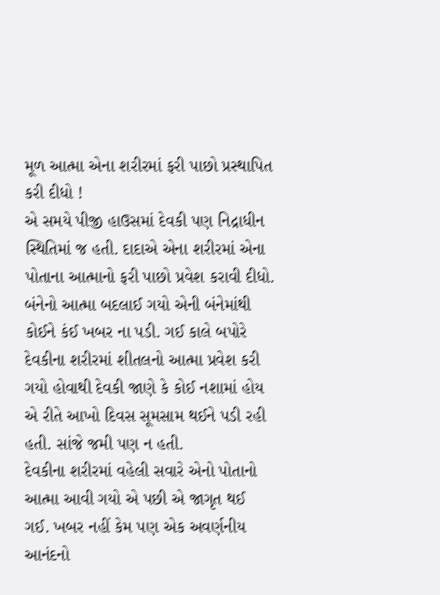મૂળ આત્મા એના શરીરમાં ફરી પાછો પ્રસ્થાપિત કરી દીધો !
એ સમયે પીજી હાઉસમાં દેવકી પણ નિદ્રાધીન સ્થિતિમાં જ હતી. દાદાએ એના શરીરમાં એના પોતાના આત્માનો ફરી પાછો પ્રવેશ કરાવી દીધો. બંનેનો આત્મા બદલાઈ ગયો એની બંનેમાંથી કોઈને કંઈ ખબર ના પડી. ગઈ કાલે બપોરે દેવકીના શરીરમાં શીતલનો આત્મા પ્રવેશ કરી ગયો હોવાથી દેવકી જાણે કે કોઈ નશામાં હોય એ રીતે આખો દિવસ સૂમસામ થઈને પડી રહી હતી. સાંજે જમી પણ ન હતી.
દેવકીના શરીરમાં વહેલી સવારે એનો પોતાનો આત્મા આવી ગયો એ પછી એ જાગૃત થઈ ગઈ. ખબર નહીં કેમ પણ એક અવર્ણનીય આનંદનો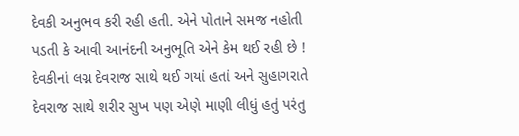દેવકી અનુભવ કરી રહી હતી. એને પોતાને સમજ નહોતી પડતી કે આવી આનંદની અનુભૂતિ એને કેમ થઈ રહી છે !
દેવકીનાં લગ્ન દેવરાજ સાથે થઈ ગયાં હતાં અને સુહાગરાતે દેવરાજ સાથે શરીર સુખ પણ એણે માણી લીધું હતું પરંતુ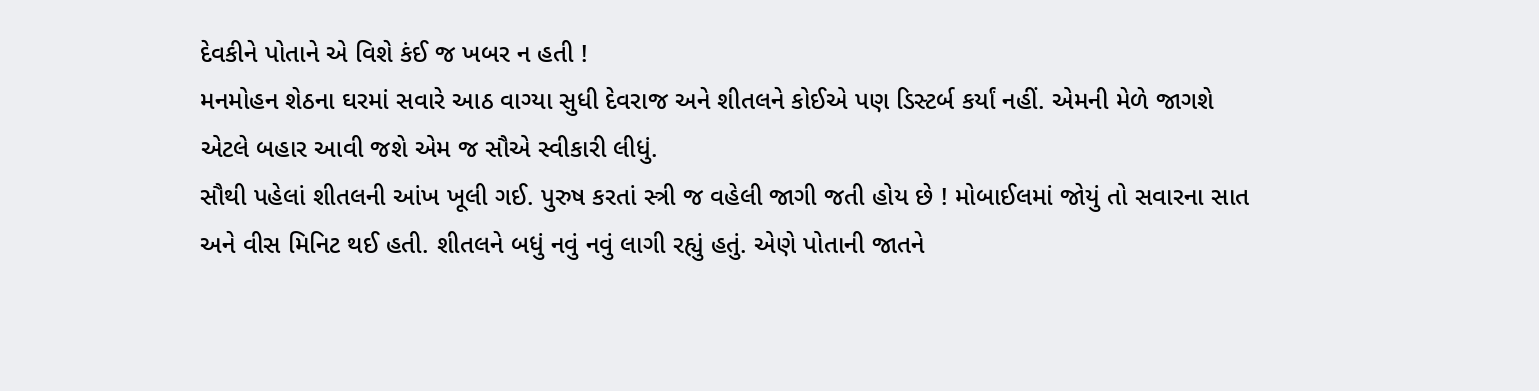દેવકીને પોતાને એ વિશે કંઈ જ ખબર ન હતી !
મનમોહન શેઠના ઘરમાં સવારે આઠ વાગ્યા સુધી દેવરાજ અને શીતલને કોઈએ પણ ડિસ્ટર્બ કર્યાં નહીં. એમની મેળે જાગશે એટલે બહાર આવી જશે એમ જ સૌએ સ્વીકારી લીધું.
સૌથી પહેલાં શીતલની આંખ ખૂલી ગઈ. પુરુષ કરતાં સ્ત્રી જ વહેલી જાગી જતી હોય છે ! મોબાઈલમાં જોયું તો સવારના સાત અને વીસ મિનિટ થઈ હતી. શીતલને બધું નવું નવું લાગી રહ્યું હતું. એણે પોતાની જાતને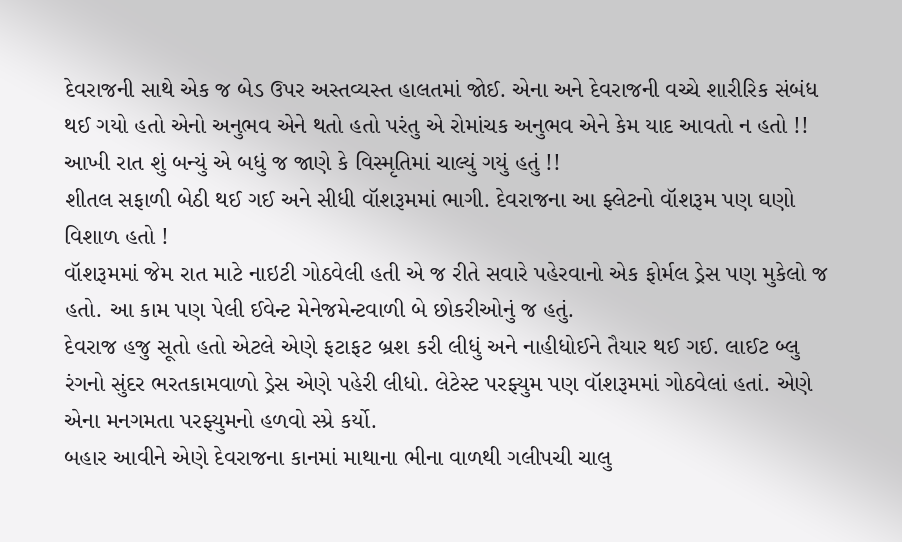દેવરાજની સાથે એક જ બેડ ઉપર અસ્તવ્યસ્ત હાલતમાં જોઈ. એના અને દેવરાજની વચ્ચે શારીરિક સંબંધ થઈ ગયો હતો એનો અનુભવ એને થતો હતો પરંતુ એ રોમાંચક અનુભવ એને કેમ યાદ આવતો ન હતો !! આખી રાત શું બન્યું એ બધું જ જાણે કે વિસ્મૃતિમાં ચાલ્યું ગયું હતું !!
શીતલ સફાળી બેઠી થઈ ગઈ અને સીધી વૉશરૂમમાં ભાગી. દેવરાજના આ ફ્લેટનો વૉશરૂમ પણ ઘણો વિશાળ હતો !
વૉશરૂમમાં જેમ રાત માટે નાઇટી ગોઠવેલી હતી એ જ રીતે સવારે પહેરવાનો એક ફોર્મલ ડ્રેસ પણ મુકેલો જ હતો. આ કામ પણ પેલી ઈવેન્ટ મેનેજમેન્ટવાળી બે છોકરીઓનું જ હતું.
દેવરાજ હજુ સૂતો હતો એટલે એણે ફટાફટ બ્રશ કરી લીધું અને નાહીધોઈને તૈયાર થઈ ગઈ. લાઈટ બ્લુ રંગનો સુંદર ભરતકામવાળો ડ્રેસ એણે પહેરી લીધો. લેટેસ્ટ પરફ્યુમ પણ વૉશરૂમમાં ગોઠવેલાં હતાં. એણે એના મનગમતા પરફ્યુમનો હળવો સ્પ્રે કર્યો.
બહાર આવીને એણે દેવરાજના કાનમાં માથાના ભીના વાળથી ગલીપચી ચાલુ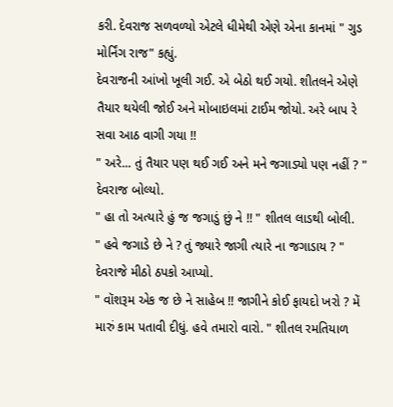કરી. દેવરાજ સળવળ્યો એટલે ધીમેથી એણે એના કાનમાં " ગુડ મોર્નિંગ રાજ" કહ્યું.
દેવરાજની આંખો ખૂલી ગઈ. એ બેઠો થઈ ગયો. શીતલને એણે તૈયાર થયેલી જોઈ અને મોબાઇલમાં ટાઈમ જોયો. અરે બાપ રે સવા આઠ વાગી ગયા !!
" અરે... તું તૈયાર પણ થઈ ગઈ અને મને જગાડ્યો પણ નહીં ? " દેવરાજ બોલ્યો.
" હા તો અત્યારે હું જ જગાડું છું ને !! " શીતલ લાડથી બોલી.
" હવે જગાડે છે ને ? તું જ્યારે જાગી ત્યારે ના જગાડાય ? " દેવરાજે મીઠો ઠપકો આપ્યો.
" વૉશરૂમ એક જ છે ને સાહેબ !! જાગીને કોઈ ફાયદો ખરો ? મેં મારું કામ પતાવી દીધું. હવે તમારો વારો. " શીતલ રમતિયાળ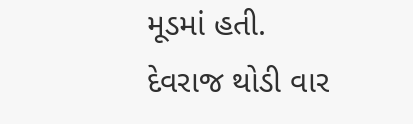મૂડમાં હતી.
દેવરાજ થોડી વાર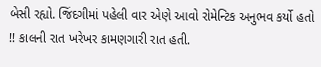બેસી રહ્યો. જિંદગીમાં પહેલી વાર એણે આવો રોમેન્ટિક અનુભવ કર્યો હતો !! કાલની રાત ખરેખર કામણગારી રાત હતી.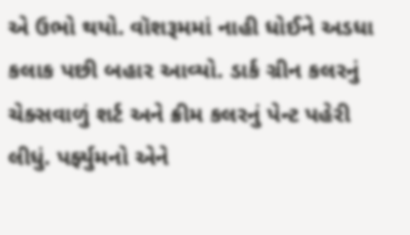એ ઉભો થયો. વૉશરૂમમાં નાહી ધોઈને અડધા કલાક પછી બહાર આવ્યો. ડાર્ક ગ્રીન કલરનું ચેક્સવાળું શર્ટ અને ક્રીમ કલરનું પેન્ટ પહેરી લીધું. પર્ફ્યુમનો એને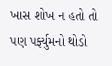ખાસ શોખ ન હતો તો પણ પર્ફ્યુમનો થોડો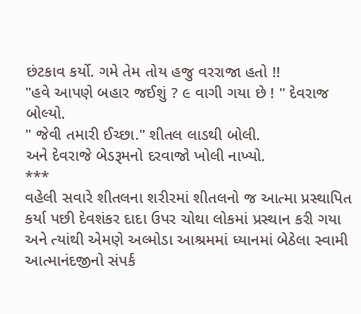છંટકાવ કર્યો. ગમે તેમ તોય હજુ વરરાજા હતો !!
"હવે આપણે બહાર જઈશું ? ૯ વાગી ગયા છે ! " દેવરાજ બોલ્યો.
" જેવી તમારી ઈચ્છા." શીતલ લાડથી બોલી.
અને દેવરાજે બેડરૂમનો દરવાજો ખોલી નાખ્યો.
***
વહેલી સવારે શીતલના શરીરમાં શીતલનો જ આત્મા પ્રસ્થાપિત કર્યા પછી દેવશંકર દાદા ઉપર ચોથા લોકમાં પ્રસ્થાન કરી ગયા અને ત્યાંથી એમણે અલ્મોડા આશ્રમમાં ધ્યાનમાં બેઠેલા સ્વામી આત્માનંદજીનો સંપર્ક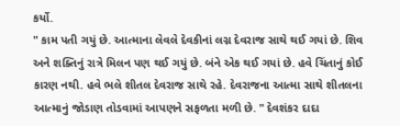કર્યો.
" કામ પતી ગયું છે. આત્માના લેવલે દેવકીનાં લગ્ન દેવરાજ સાથે થઈ ગયાં છે. શિવ અને શક્તિનું રાત્રે મિલન પણ થઈ ગયું છે. બંને એક થઈ ગયાં છે. હવે ચિંતાનું કોઈ કારણ નથી. હવે ભલે શીતલ દેવરાજ સાથે રહે. દેવરાજના આત્મા સાથે શીતલના આત્માનું જોડાણ તોડવામાં આપણને સફળતા મળી છે. " દેવશંકર દાદા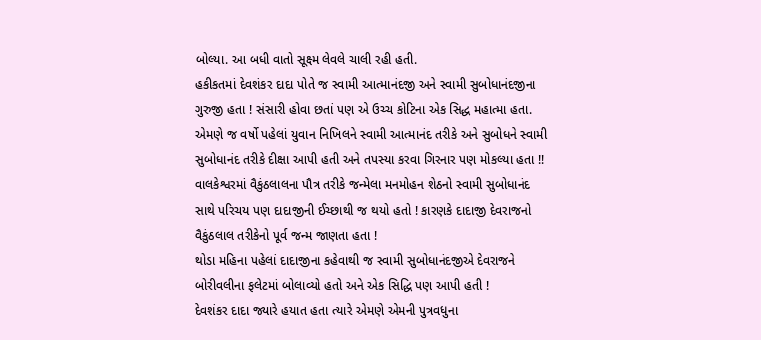બોલ્યા. આ બધી વાતો સૂક્ષ્મ લેવલે ચાલી રહી હતી.
હકીકતમાં દેવશંકર દાદા પોતે જ સ્વામી આત્માનંદજી અને સ્વામી સુબોધાનંદજીના ગુરુજી હતા ! સંસારી હોવા છતાં પણ એ ઉચ્ચ કોટિના એક સિદ્ધ મહાત્મા હતા. એમણે જ વર્ષો પહેલાં યુવાન નિખિલને સ્વામી આત્માનંદ તરીકે અને સુબોધને સ્વામી સુબોધાનંદ તરીકે દીક્ષા આપી હતી અને તપસ્યા કરવા ગિરનાર પણ મોકલ્યા હતા !!
વાલકેશ્વરમાં વૈકુંઠલાલના પૌત્ર તરીકે જન્મેલા મનમોહન શેઠનો સ્વામી સુબોધાનંદ સાથે પરિચય પણ દાદાજીની ઈચ્છાથી જ થયો હતો ! કારણકે દાદાજી દેવરાજનો વૈકુંઠલાલ તરીકેનો પૂર્વ જન્મ જાણતા હતા !
થોડા મહિના પહેલાં દાદાજીના કહેવાથી જ સ્વામી સુબોધાનંદજીએ દેવરાજને બોરીવલીના ફલેટમાં બોલાવ્યો હતો અને એક સિદ્ધિ પણ આપી હતી !
દેવશંકર દાદા જ્યારે હયાત હતા ત્યારે એમણે એમની પુત્રવધુના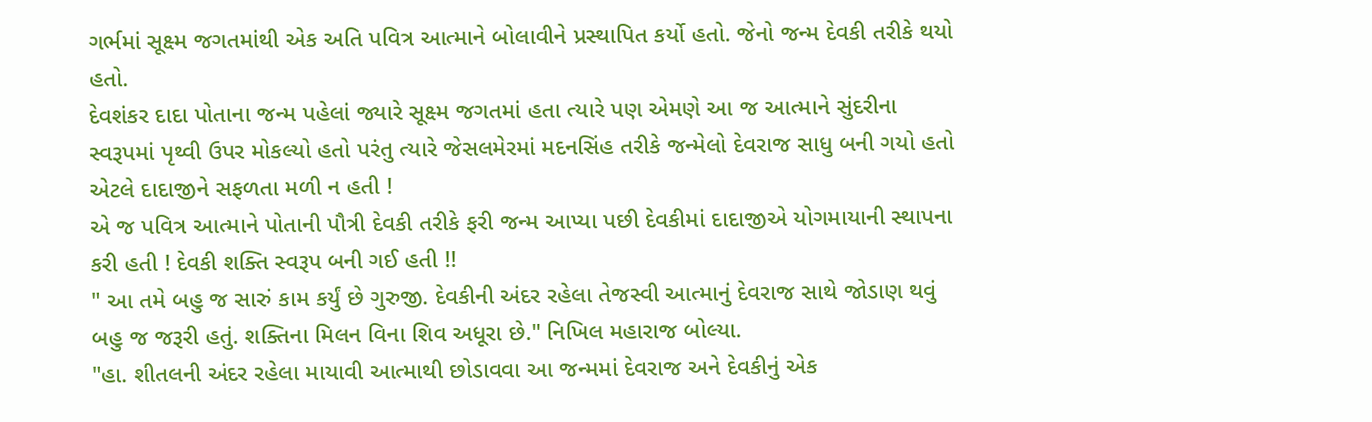ગર્ભમાં સૂક્ષ્મ જગતમાંથી એક અતિ પવિત્ર આત્માને બોલાવીને પ્રસ્થાપિત કર્યો હતો. જેનો જન્મ દેવકી તરીકે થયો હતો.
દેવશંકર દાદા પોતાના જન્મ પહેલાં જ્યારે સૂક્ષ્મ જગતમાં હતા ત્યારે પણ એમણે આ જ આત્માને સુંદરીના સ્વરૂપમાં પૃથ્વી ઉપર મોકલ્યો હતો પરંતુ ત્યારે જેસલમેરમાં મદનસિંહ તરીકે જન્મેલો દેવરાજ સાધુ બની ગયો હતો એટલે દાદાજીને સફળતા મળી ન હતી !
એ જ પવિત્ર આત્માને પોતાની પૌત્રી દેવકી તરીકે ફરી જન્મ આપ્યા પછી દેવકીમાં દાદાજીએ યોગમાયાની સ્થાપના કરી હતી ! દેવકી શક્તિ સ્વરૂપ બની ગઈ હતી !!
" આ તમે બહુ જ સારું કામ કર્યું છે ગુરુજી. દેવકીની અંદર રહેલા તેજસ્વી આત્માનું દેવરાજ સાથે જોડાણ થવું બહુ જ જરૂરી હતું. શક્તિના મિલન વિના શિવ અધૂરા છે." નિખિલ મહારાજ બોલ્યા.
"હા. શીતલની અંદર રહેલા માયાવી આત્માથી છોડાવવા આ જન્મમાં દેવરાજ અને દેવકીનું એક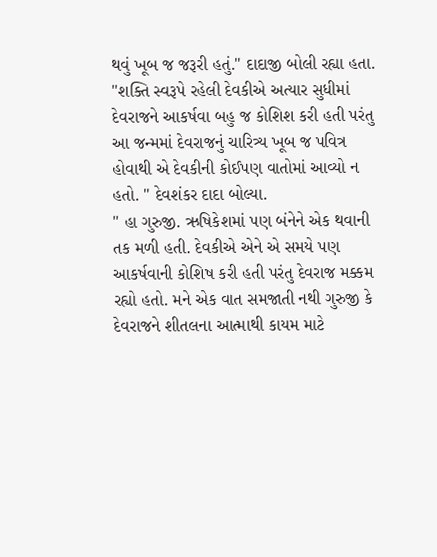થવું ખૂબ જ જરૂરી હતું." દાદાજી બોલી રહ્યા હતા.
"શક્તિ સ્વરૂપે રહેલી દેવકીએ અત્યાર સુધીમાં દેવરાજને આકર્ષવા બહુ જ કોશિશ કરી હતી પરંતુ આ જન્મમાં દેવરાજનું ચારિત્ર્ય ખૂબ જ પવિત્ર હોવાથી એ દેવકીની કોઈપણ વાતોમાં આવ્યો ન હતો. " દેવશંકર દાદા બોલ્યા.
" હા ગુરુજી. ઋષિકેશમાં પણ બંનેને એક થવાની તક મળી હતી. દેવકીએ એને એ સમયે પણ આકર્ષવાની કોશિષ કરી હતી પરંતુ દેવરાજ મક્કમ રહ્યો હતો. મને એક વાત સમજાતી નથી ગુરુજી કે દેવરાજને શીતલના આત્માથી કાયમ માટે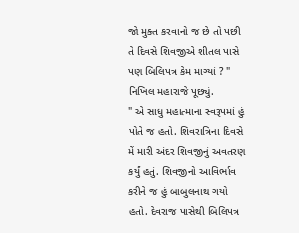જો મુક્ત કરવાનો જ છે તો પછી તે દિવસે શિવજીએ શીતલ પાસે પણ બિલિપત્ર કેમ માગ્યાં ? " નિખિલ મહારાજે પૂછ્યું.
" એ સાધુ મહાત્માના સ્વરૂપમાં હું પોતે જ હતો. શિવરાત્રિના દિવસે મેં મારી અંદર શિવજીનું અવતરણ કર્યું હતું. શિવજીનો આવિર્ભાવ કરીને જ હું બાબુલનાથ ગયો હતો. દેવરાજ પાસેથી બિલિપત્ર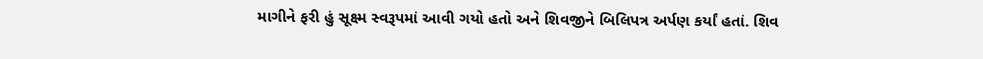માગીને ફરી હું સૂક્ષ્મ સ્વરૂપમાં આવી ગયો હતો અને શિવજીને બિલિપત્ર અર્પણ કર્યાં હતાં. શિવ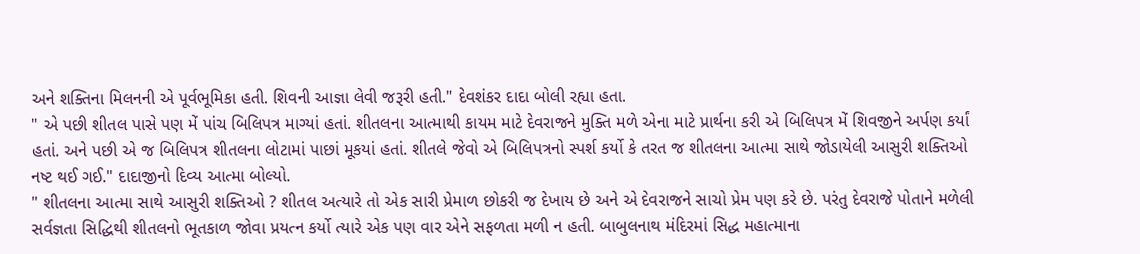અને શક્તિના મિલનની એ પૂર્વભૂમિકા હતી. શિવની આજ્ઞા લેવી જરૂરી હતી." દેવશંકર દાદા બોલી રહ્યા હતા.
" એ પછી શીતલ પાસે પણ મેં પાંચ બિલિપત્ર માગ્યાં હતાં. શીતલના આત્માથી કાયમ માટે દેવરાજને મુક્તિ મળે એના માટે પ્રાર્થના કરી એ બિલિપત્ર મેં શિવજીને અર્પણ કર્યાં હતાં. અને પછી એ જ બિલિપત્ર શીતલના લોટામાં પાછાં મૂકયાં હતાં. શીતલે જેવો એ બિલિપત્રનો સ્પર્શ કર્યો કે તરત જ શીતલના આત્મા સાથે જોડાયેલી આસુરી શક્તિઓ નષ્ટ થઈ ગઈ." દાદાજીનો દિવ્ય આત્મા બોલ્યો.
" શીતલના આત્મા સાથે આસુરી શક્તિઓ ? શીતલ અત્યારે તો એક સારી પ્રેમાળ છોકરી જ દેખાય છે અને એ દેવરાજને સાચો પ્રેમ પણ કરે છે. પરંતુ દેવરાજે પોતાને મળેલી સર્વજ્ઞતા સિદ્ધિથી શીતલનો ભૂતકાળ જોવા પ્રયત્ન કર્યો ત્યારે એક પણ વાર એને સફળતા મળી ન હતી. બાબુલનાથ મંદિરમાં સિદ્ધ મહાત્માના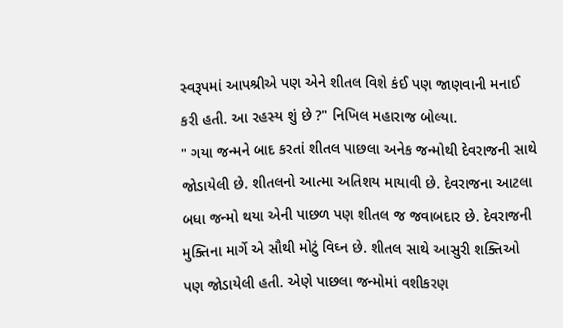સ્વરૂપમાં આપશ્રીએ પણ એને શીતલ વિશે કંઈ પણ જાણવાની મનાઈ કરી હતી. આ રહસ્ય શું છે ?" નિખિલ મહારાજ બોલ્યા.
" ગયા જન્મને બાદ કરતાં શીતલ પાછલા અનેક જન્મોથી દેવરાજની સાથે જોડાયેલી છે. શીતલનો આત્મા અતિશય માયાવી છે. દેવરાજના આટલા બધા જન્મો થયા એની પાછળ પણ શીતલ જ જવાબદાર છે. દેવરાજની મુક્તિના માર્ગે એ સૌથી મોટું વિઘ્ન છે. શીતલ સાથે આસુરી શક્તિઓ પણ જોડાયેલી હતી. એણે પાછલા જન્મોમાં વશીકરણ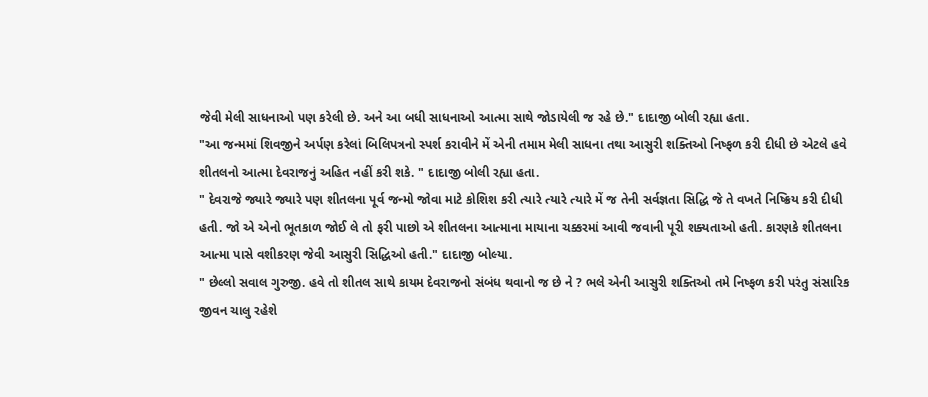જેવી મેલી સાધનાઓ પણ કરેલી છે. અને આ બધી સાધનાઓ આત્મા સાથે જોડાયેલી જ રહે છે." દાદાજી બોલી રહ્યા હતા.
"આ જન્મમાં શિવજીને અર્પણ કરેલાં બિલિપત્રનો સ્પર્શ કરાવીને મેં એની તમામ મેલી સાધના તથા આસુરી શક્તિઓ નિષ્ફળ કરી દીધી છે એટલે હવે શીતલનો આત્મા દેવરાજનું અહિત નહીં કરી શકે. " દાદાજી બોલી રહ્યા હતા.
" દેવરાજે જ્યારે જ્યારે પણ શીતલના પૂર્વ જન્મો જોવા માટે કોશિશ કરી ત્યારે ત્યારે ત્યારે મેં જ તેની સર્વજ્ઞતા સિદ્ધિ જે તે વખતે નિષ્ક્રિય કરી દીધી હતી. જો એ એનો ભૂતકાળ જોઈ લે તો ફરી પાછો એ શીતલના આત્માના માયાના ચક્કરમાં આવી જવાની પૂરી શક્યતાઓ હતી. કારણકે શીતલના આત્મા પાસે વશીકરણ જેવી આસુરી સિદ્ધિઓ હતી." દાદાજી બોલ્યા.
" છેલ્લો સવાલ ગુરુજી. હવે તો શીતલ સાથે કાયમ દેવરાજનો સંબંધ થવાનો જ છે ને ? ભલે એની આસુરી શક્તિઓ તમે નિષ્ફળ કરી પરંતુ સંસારિક જીવન ચાલુ રહેશે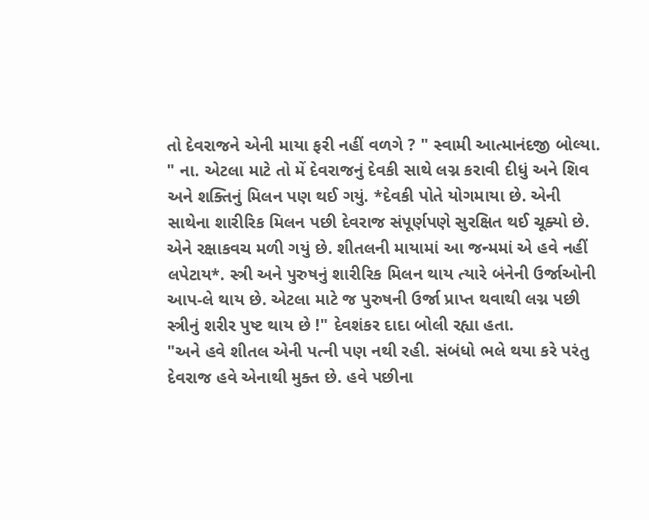તો દેવરાજને એની માયા ફરી નહીં વળગે ? " સ્વામી આત્માનંદજી બોલ્યા.
" ના. એટલા માટે તો મેં દેવરાજનું દેવકી સાથે લગ્ન કરાવી દીધું અને શિવ અને શક્તિનું મિલન પણ થઈ ગયું. *દેવકી પોતે યોગમાયા છે. એની સાથેના શારીરિક મિલન પછી દેવરાજ સંપૂર્ણપણે સુરક્ષિત થઈ ચૂક્યો છે. એને રક્ષાકવચ મળી ગયું છે. શીતલની માયામાં આ જન્મમાં એ હવે નહીં લપેટાય*. સ્ત્રી અને પુરુષનું શારીરિક મિલન થાય ત્યારે બંનેની ઉર્જાઓની આપ-લે થાય છે. એટલા માટે જ પુરુષની ઉર્જા પ્રાપ્ત થવાથી લગ્ન પછી સ્ત્રીનું શરીર પુષ્ટ થાય છે !" દેવશંકર દાદા બોલી રહ્યા હતા.
"અને હવે શીતલ એની પત્ની પણ નથી રહી. સંબંધો ભલે થયા કરે પરંતુ દેવરાજ હવે એનાથી મુક્ત છે. હવે પછીના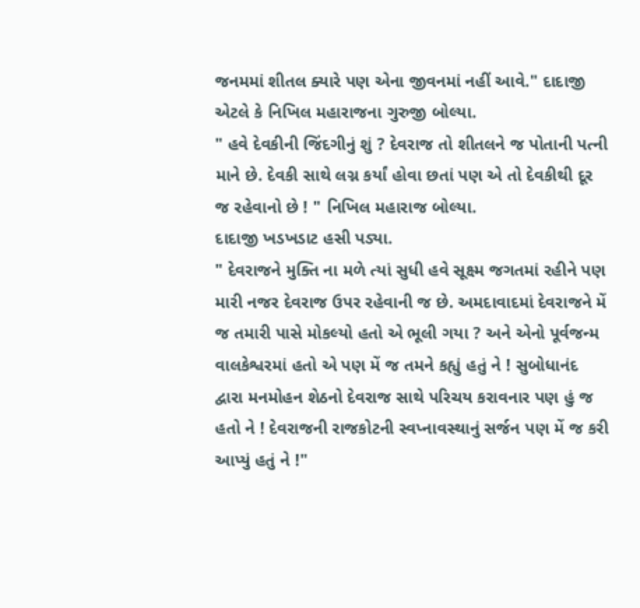જનમમાં શીતલ ક્યારે પણ એના જીવનમાં નહીં આવે." દાદાજી એટલે કે નિખિલ મહારાજના ગુરુજી બોલ્યા.
" હવે દેવકીની જિંદગીનું શું ? દેવરાજ તો શીતલને જ પોતાની પત્ની માને છે. દેવકી સાથે લગ્ન કર્યાં હોવા છતાં પણ એ તો દેવકીથી દૂર જ રહેવાનો છે ! " નિખિલ મહારાજ બોલ્યા.
દાદાજી ખડખડાટ હસી પડ્યા.
" દેવરાજને મુક્તિ ના મળે ત્યાં સુધી હવે સૂક્ષ્મ જગતમાં રહીને પણ મારી નજર દેવરાજ ઉપર રહેવાની જ છે. અમદાવાદમાં દેવરાજને મેં જ તમારી પાસે મોકલ્યો હતો એ ભૂલી ગયા ? અને એનો પૂર્વજન્મ વાલકેશ્વરમાં હતો એ પણ મેં જ તમને કહ્યું હતું ને ! સુબોધાનંદ દ્વારા મનમોહન શેઠનો દેવરાજ સાથે પરિચય કરાવનાર પણ હું જ હતો ને ! દેવરાજની રાજકોટની સ્વપ્નાવસ્થાનું સર્જન પણ મેં જ કરી આપ્યું હતું ને !"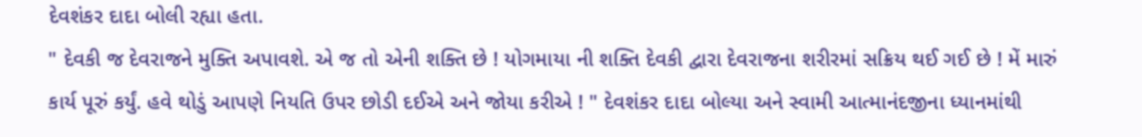દેવશંકર દાદા બોલી રહ્યા હતા.
" દેવકી જ દેવરાજને મુક્તિ અપાવશે. એ જ તો એની શક્તિ છે ! યોગમાયા ની શક્તિ દેવકી દ્વારા દેવરાજના શરીરમાં સક્રિય થઈ ગઈ છે ! મેં મારું કાર્ય પૂરું કર્યું. હવે થોડું આપણે નિયતિ ઉપર છોડી દઈએ અને જોયા કરીએ ! " દેવશંકર દાદા બોલ્યા અને સ્વામી આત્માનંદજીના ધ્યાનમાંથી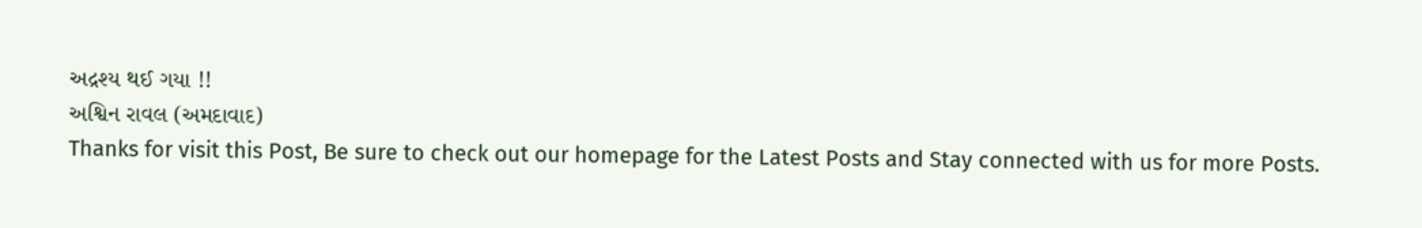અદ્રશ્ય થઈ ગયા !!
અશ્વિન રાવલ (અમદાવાદ)
Thanks for visit this Post, Be sure to check out our homepage for the Latest Posts and Stay connected with us for more Posts.